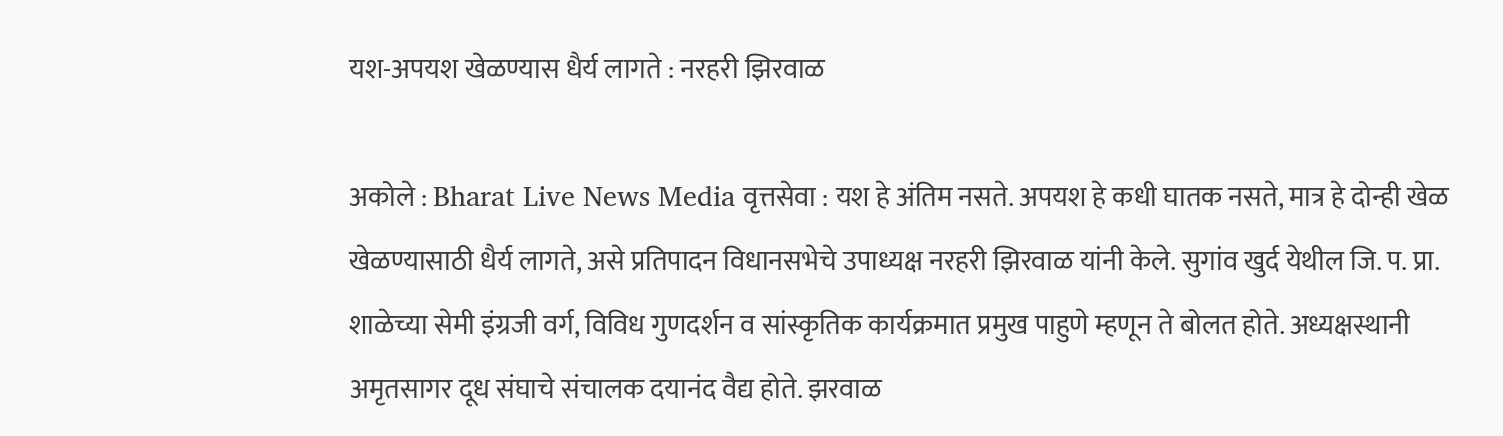यश-अपयश खेळण्यास धैर्य लागते : नरहरी झिरवाळ

अकोले : Bharat Live News Media वृत्तसेवा : यश हे अंतिम नसते. अपयश हे कधी घातक नसते, मात्र हे दोन्ही खेळ खेळण्यासाठी धैर्य लागते, असे प्रतिपादन विधानसभेचे उपाध्यक्ष नरहरी झिरवाळ यांनी केले. सुगांव खुर्द येथील जि. प. प्रा. शाळेच्या सेमी इंग्रजी वर्ग, विविध गुणदर्शन व सांस्कृतिक कार्यक्रमात प्रमुख पाहुणे म्हणून ते बोलत होते. अध्यक्षस्थानी अमृतसागर दूध संघाचे संचालक दयानंद वैद्य होते. झरवाळ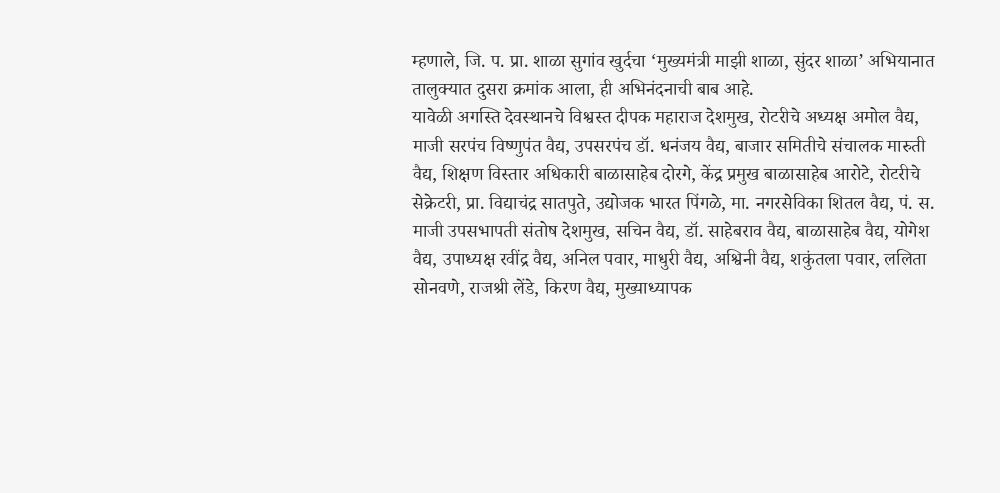म्हणाले, जि. प. प्रा. शाळा सुगांव खुर्दचा ‘मुख्यमंत्री माझी शाळा, सुंदर शाळा’ अभियानात तालुक्यात दुसरा क्रमांक आला, ही अभिनंदनाची बाब आहे.
यावेळी अगस्ति देवस्थानचे विश्वस्त दीपक महाराज देशमुख, रोटरीचे अध्यक्ष अमोल वैद्य, माजी सरपंच विष्णुपंत वैद्य, उपसरपंच डॉ. धनंजय वैद्य, बाजार समितीचे संचालक मारुती वैद्य, शिक्षण विस्तार अधिकारी बाळासाहेब दोरगे, केंद्र प्रमुख बाळासाहेब आरोटे, रोटरीचे सेक्रेटरी, प्रा. विद्याचंद्र सातपुते, उद्योजक भारत पिंगळे, मा. नगरसेविका शितल वैद्य, पं. स. माजी उपसभापती संतोष देशमुख, सचिन वैद्य, डॉ. साहेबराव वैद्य, बाळासाहेब वैद्य, योगेश वैद्य, उपाध्यक्ष रवींद्र वैद्य, अनिल पवार, माधुरी वैद्य, अश्विनी वैद्य, शकुंतला पवार, ललिता सोनवणे, राजश्री लेंडे, किरण वैद्य, मुख्याध्यापक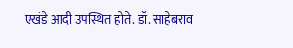एखंडे आदी उपस्थित होते. डॉ. साहेबराव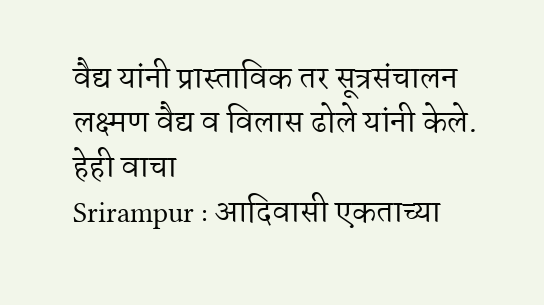वैद्य यांनी प्रास्ताविक तर सूत्रसंचालन लक्ष्मण वैद्य व विलास ढोले यांनी केले.
हेही वाचा
Srirampur : आदिवासी एकताच्या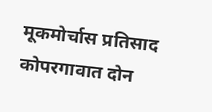मूकमोर्चास प्रतिसाद
कोपरगावात दोन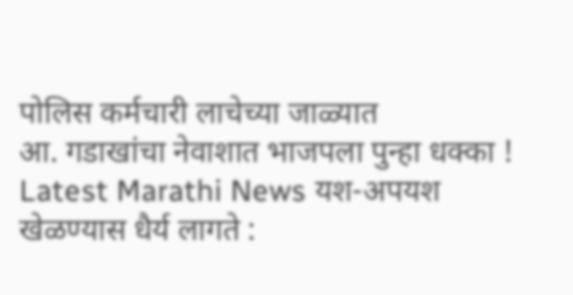पोलिस कर्मचारी लाचेच्या जाळ्यात
आ. गडाखांचा नेवाशात भाजपला पुन्हा धक्का !
Latest Marathi News यश-अपयश खेळण्यास धैर्य लागते :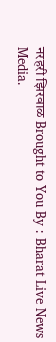नरहरी झिरवाळ Brought to You By : Bharat Live News Media.